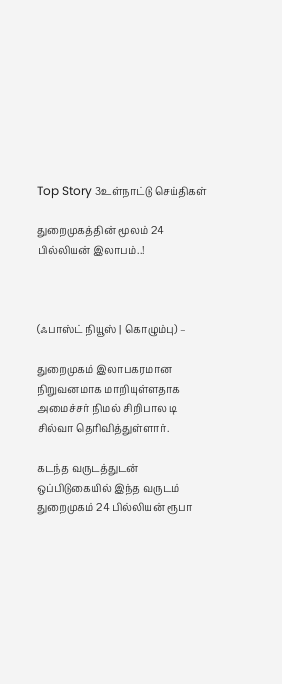Top Story 3உள்நாட்டு செய்திகள்

துறைமுகத்தின் மூலம் 24 பில்லியன் இலாபம்..!



(ஃபாஸ்ட் நியூஸ் | கொழும்பு) –

துறைமுகம் இலாபகரமான நிறுவனமாக மாறியுள்ளதாக அமைச்சர் நிமல் சிறிபால டி சில்வா தெரிவித்துள்ளார்.

கடந்த வருடத்துடன் ஒப்பிடுகையில் இந்த வருடம் துறைமுகம் 24 பில்லியன் ரூபா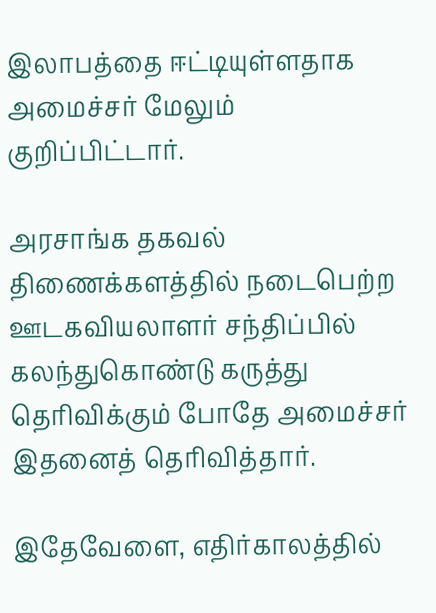இலாபத்தை ஈட்டியுள்ளதாக அமைச்சர் மேலும் குறிப்பிட்டார்.

அரசாங்க தகவல் திணைக்களத்தில் நடைபெற்ற ஊடகவியலாளர் சந்திப்பில் கலந்துகொண்டு கருத்து தெரிவிக்கும் போதே அமைச்சர் இதனைத் தெரிவித்தார்.

இதேவேளை, எதிர்காலத்தில்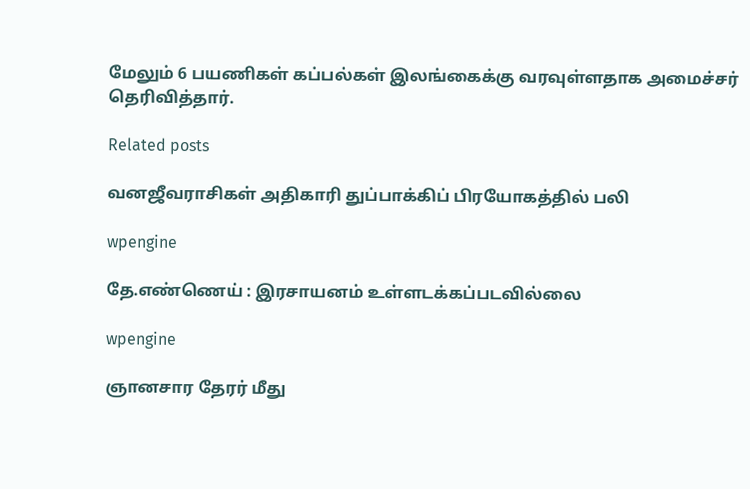மேலும் 6 பயணிகள் கப்பல்கள் இலங்கைக்கு வரவுள்ளதாக அமைச்சர் தெரிவித்தார்.

Related posts

வனஜீவராசிகள் அதிகாரி துப்பாக்கிப் பிரயோகத்தில் பலி

wpengine

தே.எண்ணெய் : இரசாயனம் உள்ளடக்கப்படவில்லை

wpengine

ஞானசார தேரர் மீது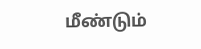மீண்டும்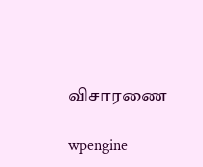விசாரணை

wpengine